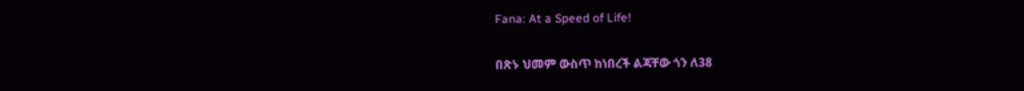Fana: At a Speed of Life!

በጽኑ ህመም ውስጥ ከነበረች ልጃቸው ጎን ለ38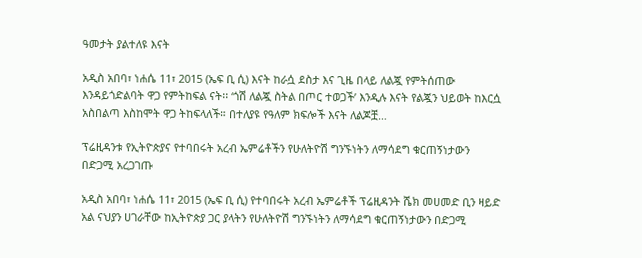ዓመታት ያልተለዩ እናት

አዲስ አበባ፣ ነሐሴ 11፣ 2015 (ኤፍ ቢ ሲ) እናት ከራሷ ደስታ እና ጊዜ በላይ ለልጇ የምትሰጠው እንዳይጎድልባት ዋጋ የምትከፍል ናት፡፡ ‘ጎሽ ለልጇ ስትል በጦር ተወጋች’ እንዲሉ እናት የልጇን ህይወት ከእርሷ አስበልጣ እስከሞት ዋጋ ትከፍላለች። በተለያዩ የዓለም ክፍሎች እናት ለልጆቿ…

ፕሬዚዳንቱ የኢትዮጵያና የተባበሩት አረብ ኤምሬቶችን የሁለትዮሽ ግንኙነትን ለማሳደግ ቁርጠኝነታውን በድጋሚ አረጋገጡ

አዲስ አበባ፣ ነሐሴ 11፣ 2015 (ኤፍ ቢ ሲ) የተባበሩት አረብ ኤምሬቶች ፕሬዚዳንት ሼክ መሀመድ ቢን ዛይድ አል ናህያን ሀገራቸው ከኢትዮጵያ ጋር ያላትን የሁለትዮሽ ግንኙነትን ለማሳደግ ቁርጠኝነታውን በድጋሚ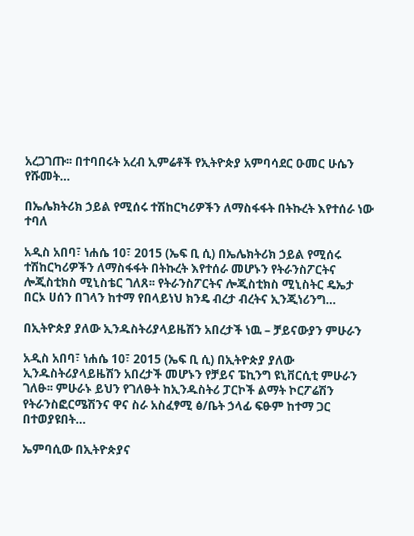አረጋገጡ፡፡ በተባበሩት አረብ ኢምሬቶች የኢትዮጵያ አምባሳደር ዑመር ሁሴን የሹመት…

በኤሌክትሪክ ኃይል የሚሰሩ ተሽከርካሪዎችን ለማስፋፋት በትኩረት እየተሰራ ነው ተባለ

አዲስ አበባ፣ ነሐሴ 10፣ 2015 (ኤፍ ቢ ሲ) በኤሌክትሪክ ኃይል የሚሰሩ ተሽከርካሪዎችን ለማስፋፋት በትኩረት እየተሰራ መሆኑን የትራንስፖርትና ሎጂስቲክስ ሚኒስቴር ገለጸ፡፡ የትራንስፖርትና ሎጂስቲክስ ሚኒስትር ዴኤታ በርኦ ሀሰን በገላን ከተማ የበላይነህ ክንዴ ብረታ ብረትና ኢንጂነሪንግ…

በኢትዮጵያ ያለው ኢንዱስትሪያላይዜሽን አበረታች ነዉ – ቻይናውያን ምሁራን

አዲስ አበባ፣ ነሐሴ 10፣ 2015 (ኤፍ ቢ ሲ) በኢትዮጵያ ያለው ኢንዱስትሪያላይዜሽን አበረታች መሆኑን የቻይና ፔኪንግ ዩኒቨርሲቲ ምሁራን ገለፁ፡፡ ምሁራኑ ይህን የገለፁት ከኢንዱስትሪ ፓርኮች ልማት ኮርፖሬሽን የትራንስፎርሜሽንና ዋና ስራ አስፈፃሚ ፅ/ቤት ኃላፊ ፍፁም ከተማ ጋር በተወያዩበት…

ኤምባሲው በኢትዮጵያና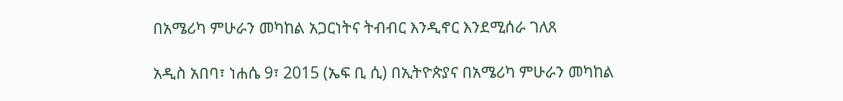በአሜሪካ ምሁራን መካከል አጋርነትና ትብብር እንዲኖር እንደሚሰራ ገለጸ

አዲስ አበባ፣ ነሐሴ 9፣ 2015 (ኤፍ ቢ ሲ) በኢትዮጵያና በአሜሪካ ምሁራን መካከል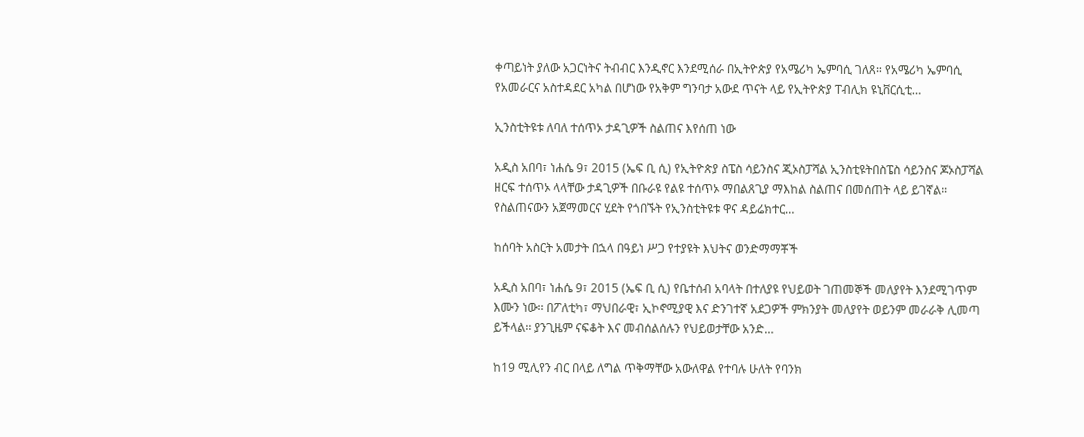ቀጣይነት ያለው አጋርነትና ትብብር እንዲኖር እንደሚሰራ በኢትዮጵያ የአሜሪካ ኤምባሲ ገለጸ። የአሜሪካ ኤምባሲ የአመራርና አስተዳደር አካል በሆነው የአቅም ግንባታ አውደ ጥናት ላይ የኢትዮጵያ ፐብሊክ ዩኒቨርሲቲ…

ኢንስቲትዩቱ ለባለ ተሰጥኦ ታዳጊዎች ስልጠና እየሰጠ ነው

አዲስ አበባ፣ ነሐሴ 9፣ 2015 (ኤፍ ቢ ሲ) የኢትዮጵያ ስፔስ ሳይንስና ጂኦስፓሻል ኢንስቲዩትበስፔስ ሳይንስና ጆኦስፓሻል ዘርፍ ተሰጥኦ ላላቸው ታዳጊዎች በቡራዩ የልዩ ተሰጥኦ ማበልጸጊያ ማእከል ስልጠና በመሰጠት ላይ ይገኛል። የስልጠናውን አጀማመርና ሂደት የጎበኙት የኢንስቲትዩቱ ዋና ዳይሬክተር…

ከሰባት አስርት አመታት በኋላ በዓይነ ሥጋ የተያዩት እህትና ወንድማማቾች

አዲስ አበባ፣ ነሐሴ 9፣ 2015 (ኤፍ ቢ ሲ) የቤተሰብ አባላት በተለያዩ የህይወት ገጠመኞች መለያየት እንደሚገጥም እሙን ነው፡፡ በፖለቲካ፣ ማህበራዊ፣ ኢኮኖሚያዊ እና ድንገተኛ አደጋዎች ምክንያት መለያየት ወይንም መራራቅ ሊመጣ ይችላል፡፡ ያንጊዜም ናፍቆት እና መብሰልሰሉን የህይወታቸው አንድ…

ከ19 ሚሊየን ብር በላይ ለግል ጥቅማቸው አውለዋል የተባሉ ሁለት የባንክ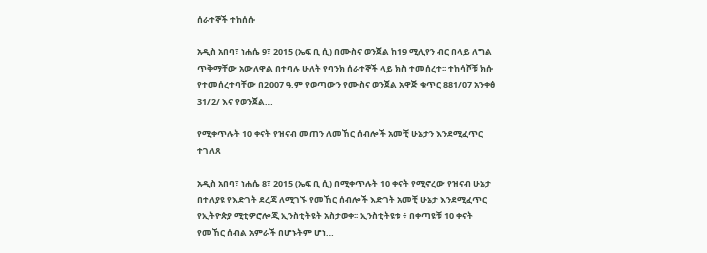ሰራተኞች ተከሰሱ

አዲስ አበባ፣ ነሐሴ 9፣ 2015 (ኤፍ ቢ ሲ) በሙስና ወንጀል ከ19 ሚሊየን ብር በላይ ለግል ጥቅማቸው አውለዋል በተባሉ ሁለት የባንክ ሰራተኞች ላይ ክስ ተመሰረተ፡፡ ተከሳሾቹ ክሱ የተመሰረተባቸው በ2007 ዓ.ም የወጣውን የሙስና ወንጀል አዋጅ ቁጥር 881/07 አንቀፅ 31/2/ እና የወንጀል…

የሚቀጥሉት 10 ቀናት የዝናብ መጠን ለመኸር ሰብሎች አመቺ ሁኔታን እንደሚፈጥር ተገለጸ

አዲስ አበባ፣ ነሐሴ 8፣ 2015 (ኤፍ ቢ ሲ) በሚቀጥሉት 10 ቀናት የሚኖረው የዝናብ ሁኔታ በተለያዩ የእድገት ደረጃ ለሚገኙ የመኸር ሰብሎች እድገት አመቺ ሁኔታ እንደሚፈጥር የኢትዮጵያ ሚቲዎሮሎጂ ኢንስቲትዩት አስታወቀ፡፡ ኢንስቲትዩቱ ፥ በቀጣዩቹ 10 ቀናት የመኸር ሰብል አምራች በሆኑትም ሆነ…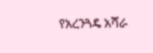የአረንጓዴ አሻራ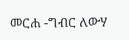መርሐ -ግብር ለውሃ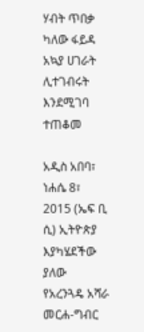ሃብት ጥበቃ ካለው ፋይዳ አኳያ ሀገራት ሊተገብሩት እንደሚገባ ተጠቆመ

አዲስ አበባ፣ ነሐሴ 8፣ 2015 (ኤፍ ቢ ሲ) ኢትዮጵያ እያካሄደችው ያለው የአረንጓዴ አሻራ መርሐ-ግብር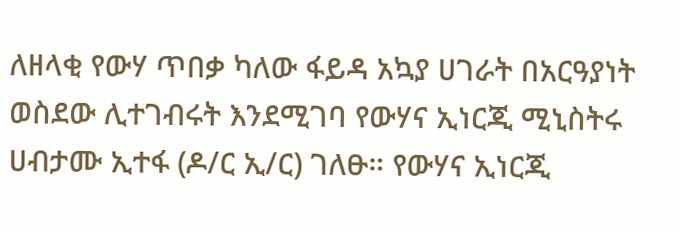ለዘላቂ የውሃ ጥበቃ ካለው ፋይዳ አኳያ ሀገራት በአርዓያነት ወስደው ሊተገብሩት እንደሚገባ የውሃና ኢነርጂ ሚኒስትሩ ሀብታሙ ኢተፋ (ዶ/ር ኢ/ር) ገለፁ። የውሃና ኢነርጂ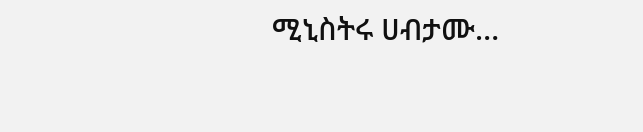ሚኒስትሩ ሀብታሙ…